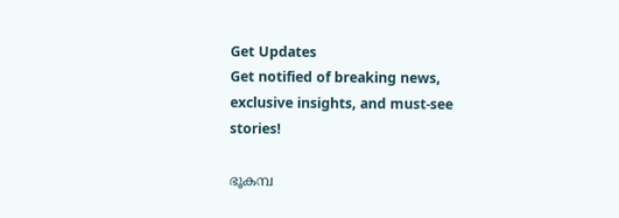Get Updates
Get notified of breaking news, exclusive insights, and must-see stories!

ഭൂകമ്പ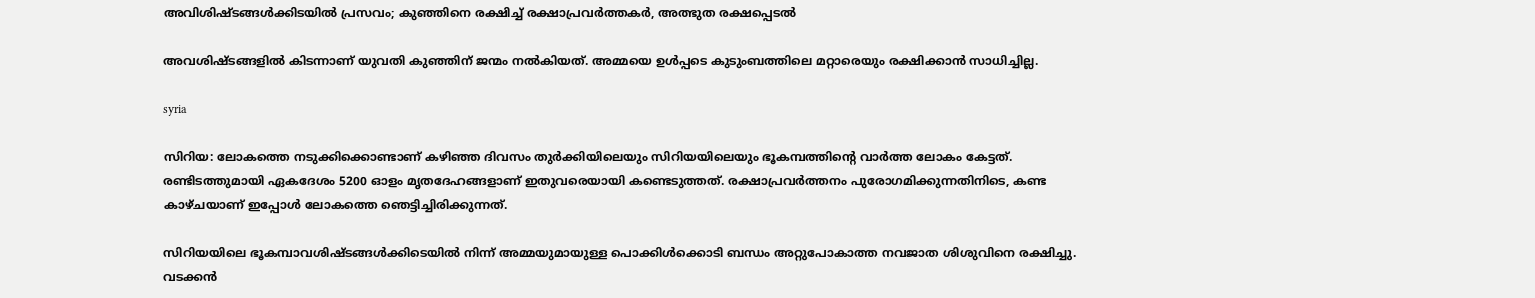അവിശിഷ്ടങ്ങള്‍ക്കിടയില്‍ പ്രസവം; കുഞ്ഞിനെ രക്ഷിച്ച് രക്ഷാപ്രവര്‍ത്തകര്‍, അത്ഭുത രക്ഷപ്പെടല്‍

അവശിഷ്ടങ്ങളില്‍ കിടന്നാണ് യുവതി കുഞ്ഞിന് ജന്മം നല്‍കിയത്. അമ്മയെ ഉള്‍പ്പടെ കുടുംബത്തിലെ മറ്റാരെയും രക്ഷിക്കാന്‍ സാധിച്ചില്ല.

syria

സിറിയ: ലോകത്തെ നടുക്കിക്കൊണ്ടാണ് കഴിഞ്ഞ ദിവസം തുര്‍ക്കിയിലെയും സിറിയയിലെയും ഭൂകമ്പത്തിന്റെ വാര്‍ത്ത ലോകം കേട്ടത്. രണ്ടിടത്തുമായി ഏകദേശം 5200 ഓളം മൃതദേഹങ്ങളാണ് ഇതുവരെയായി കണ്ടെടുത്തത്. രക്ഷാപ്രവര്‍ത്തനം പുരോഗമിക്കുന്നതിനിടെ, കണ്ട കാഴ്ചയാണ് ഇപ്പോള്‍ ലോകത്തെ ഞെട്ടിച്ചിരിക്കുന്നത്.

സിറിയയിലെ ഭൂകമ്പാവശിഷ്ടങ്ങള്‍ക്കിടെയില്‍ നിന്ന് അമ്മയുമായുള്ള പൊക്കിള്‍ക്കൊടി ബന്ധം അറ്റുപോകാത്ത നവജാത ശിശുവിനെ രക്ഷിച്ചു. വടക്കന്‍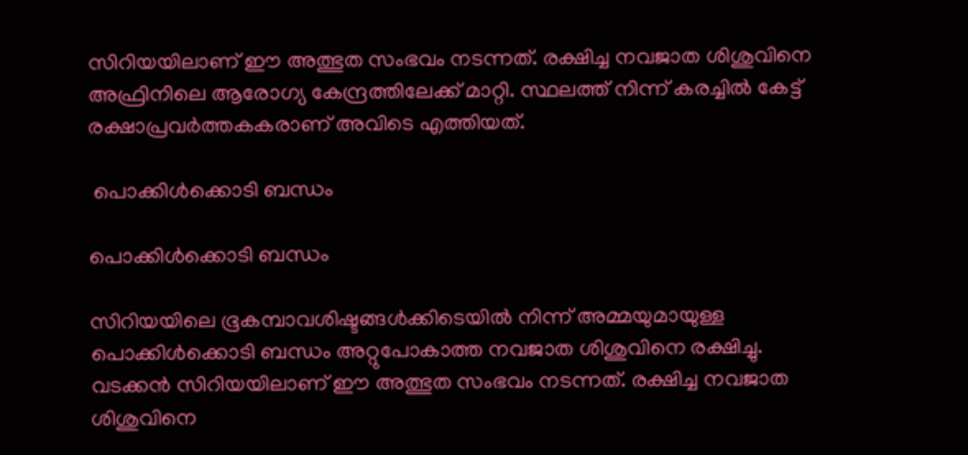സിറിയയിലാണ് ഈ അത്ഭുത സംഭവം നടന്നത്. രക്ഷിച്ച നവജാത ശിശുവിനെ അഫ്രിനിലെ ആരോഗ്യ കേന്ദ്രത്തിലേക്ക് മാറ്റി. സ്ഥലത്ത് നിന്ന് കരച്ചില്‍ കേട്ട് രക്ഷാപ്രവര്‍ത്തകകരാണ് അവിടെ എത്തിയത്.

 പൊക്കിള്‍ക്കൊടി ബന്ധം

പൊക്കിള്‍ക്കൊടി ബന്ധം

സിറിയയിലെ ഭൂകമ്പാവശിഷ്ടങ്ങള്‍ക്കിടെയില്‍ നിന്ന് അമ്മയുമായുള്ള പൊക്കിള്‍ക്കൊടി ബന്ധം അറ്റുപോകാത്ത നവജാത ശിശുവിനെ രക്ഷിച്ചു. വടക്കന്‍ സിറിയയിലാണ് ഈ അത്ഭുത സംഭവം നടന്നത്. രക്ഷിച്ച നവജാത ശിശുവിനെ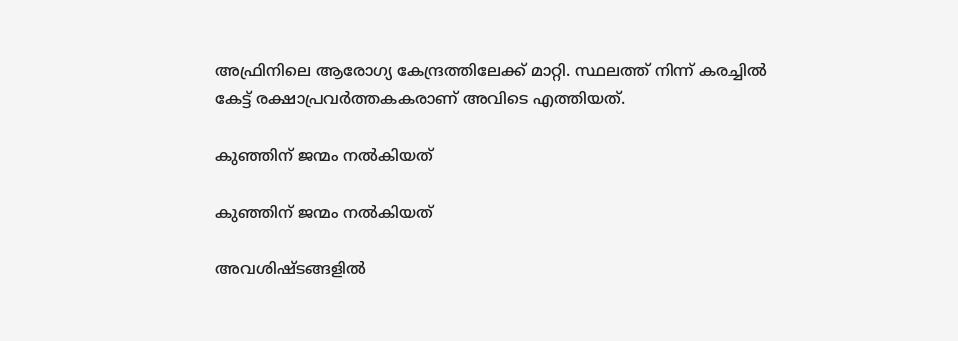അഫ്രിനിലെ ആരോഗ്യ കേന്ദ്രത്തിലേക്ക് മാറ്റി. സ്ഥലത്ത് നിന്ന് കരച്ചില്‍ കേട്ട് രക്ഷാപ്രവര്‍ത്തകകരാണ് അവിടെ എത്തിയത്.

കുഞ്ഞിന് ജന്മം നല്‍കിയത്

കുഞ്ഞിന് ജന്മം നല്‍കിയത്

അവശിഷ്ടങ്ങളില്‍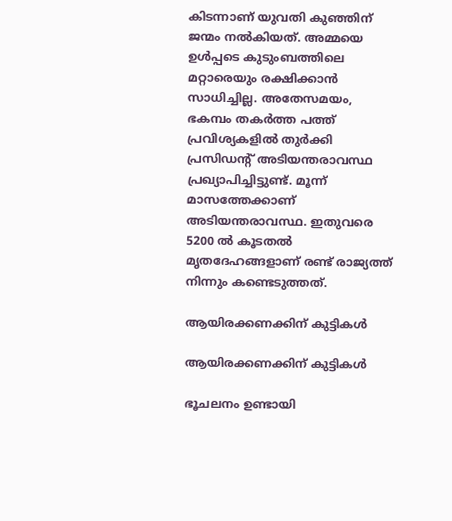കിടന്നാണ് യുവതി കുഞ്ഞിന് ജന്മം നല്‍കിയത്. അമ്മയെ ഉള്‍പ്പടെ കുടുംബത്തിലെ മറ്റാരെയും രക്ഷിക്കാന്‍ സാധിച്ചില്ല. അതേസമയം, ഭകമ്പം തകര്‍ത്ത പത്ത് പ്രവിശ്യകളില്‍ തുര്‍ക്കി പ്രസിഡന്റ് അടിയന്തരാവസ്ഥ പ്രഖ്യാപിച്ചിട്ടുണ്ട്. മൂന്ന് മാസത്തേക്കാണ് അടിയന്തരാവസ്ഥ. ഇതുവരെ 5200 ല്‍ കൂടതല്‍ മൃതദേഹങ്ങളാണ് രണ്ട് രാജ്യത്ത് നിന്നും കണ്ടെടുത്തത്.

ആയിരക്കണക്കിന് കുട്ടികള്‍

ആയിരക്കണക്കിന് കുട്ടികള്‍

ഭൂചലനം ഉണ്ടായി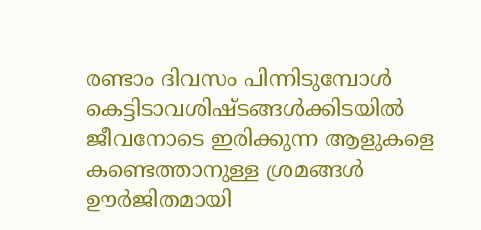രണ്ടാം ദിവസം പിന്നിടുമ്പോള്‍ കെട്ടിടാവശിഷ്ടങ്ങള്‍ക്കിടയില്‍ ജീവനോടെ ഇരിക്കുന്ന ആളുകളെ കണ്ടെത്താനുള്ള ശ്രമങ്ങള്‍ ഊര്‍ജിതമായി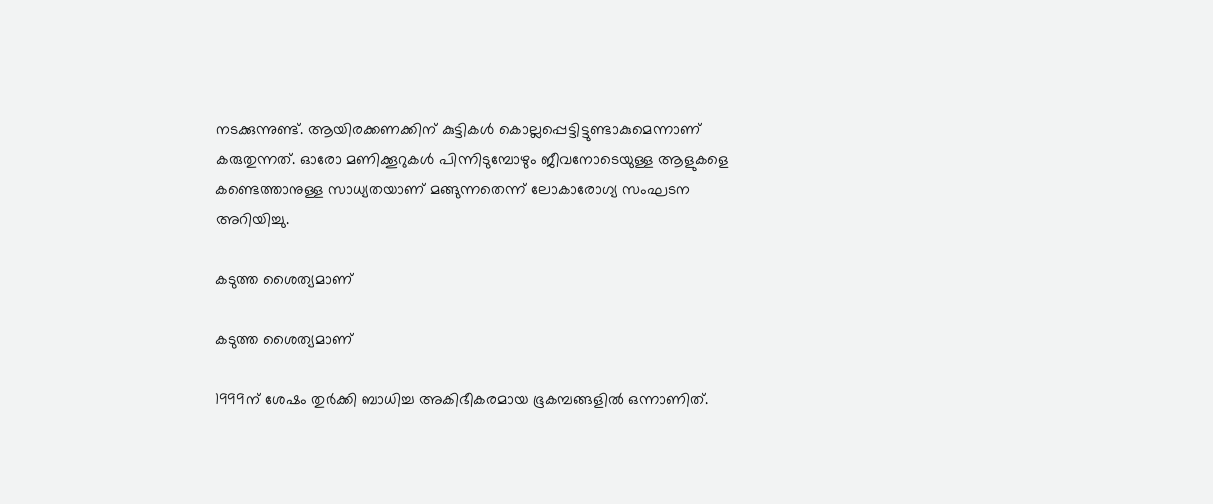നടക്കുന്നുണ്ട്. ആയിരക്കണക്കിന് കുട്ടികള്‍ കൊല്ലപ്പെട്ടിട്ടുണ്ടാകുമെന്നാണ് കരുതുന്നത്. ഓരോ മണിക്കൂറുകള്‍ പിന്നിടുമ്പോഴും ജീവനോടെയുള്ള ആളുകളെ കണ്ടെത്താനുള്ള സാധ്യതയാണ് മങ്ങുന്നതെന്ന് ലോകാരോഗ്യ സംഘടന അറിയിച്ചു.

കടുത്ത ശൈത്യമാണ്

കടുത്ത ശൈത്യമാണ്

1999ന് ശേഷം തുര്‍ക്കി ബാധിച്ച അകിഭീകരമായ ഭൂകമ്പങ്ങളില്‍ ഒന്നാണിത്.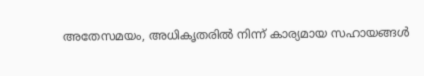അതേസമയം, അധികൃതരില്‍ നിന്ന് കാര്യമായ സഹായങ്ങള്‍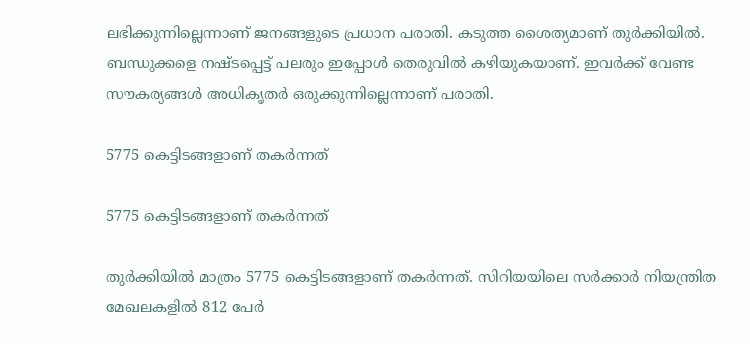ലഭിക്കുന്നില്ലെന്നാണ് ജനങ്ങളുടെ പ്രധാന പരാതി. കടുത്ത ശൈത്യമാണ് തുര്‍ക്കിയില്‍. ബന്ധുക്കളെ നഷ്ടപ്പെട്ട് പലരും ഇപ്പോള്‍ തെരുവില്‍ കഴിയുകയാണ്. ഇവര്‍ക്ക് വേണ്ട സൗകര്യങ്ങള്‍ അധികൃതര്‍ ഒരുക്കുന്നില്ലെന്നാണ് പരാതി.

5775 കെട്ടിടങ്ങളാണ് തകര്‍ന്നത്

5775 കെട്ടിടങ്ങളാണ് തകര്‍ന്നത്

തുര്‍ക്കിയില്‍ മാത്രം 5775 കെട്ടിടങ്ങളാണ് തകര്‍ന്നത്. സിറിയയിലെ സര്‍ക്കാര്‍ നിയന്ത്രിത മേഖലകളില്‍ 812 പേര്‍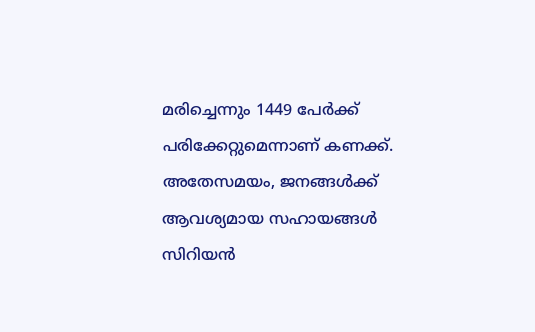മരിച്ചെന്നും 1449 പേര്‍ക്ക് പരിക്കേറ്റുമെന്നാണ് കണക്ക്. അതേസമയം, ജനങ്ങള്‍ക്ക് ആവശ്യമായ സഹായങ്ങള്‍ സിറിയന്‍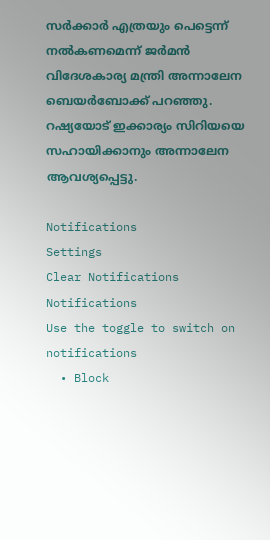സര്‍ക്കാര്‍ എത്രയും പെട്ടെന്ന് നല്‍കണമെന്ന് ജര്‍മന്‍ വിദേശകാര്യ മന്ത്രി അന്നാലേന ബെയര്‍ബോക്ക് പറഞ്ഞു. റഷ്യയോട് ഇക്കാര്യം സിറിയയെ സഹായിക്കാനും അന്നാലേന ആവശ്യപ്പെട്ടു.

Notifications
Settings
Clear Notifications
Notifications
Use the toggle to switch on notifications
  • Block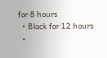for 8 hours
  • Block for 12 hours
  •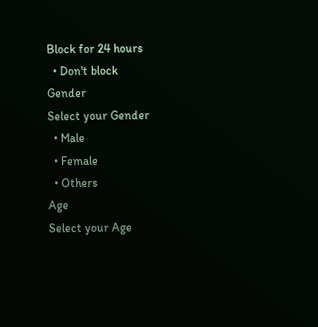Block for 24 hours
  • Don't block
Gender
Select your Gender
  • Male
  • Female
  • Others
Age
Select your Age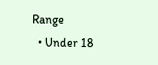Range
  • Under 18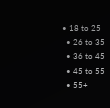• 18 to 25
  • 26 to 35
  • 36 to 45
  • 45 to 55
  • 55+